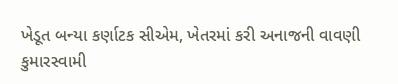ખેડૂત બન્યા કર્ણાટક સીએમ, ખેતરમાં કરી અનાજની વાવણી
કુમારસ્વામી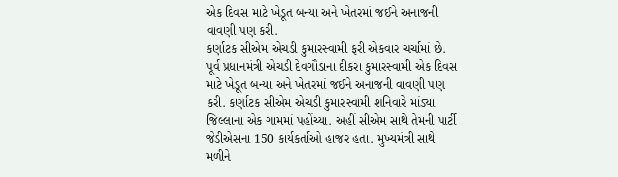એક દિવસ માટે ખેડૂત બન્યા અને ખેતરમાં જઈને અનાજની વાવણી પણ કરી.
કર્ણાટક સીએમ એચડી કુમારસ્વામી ફરી એકવાર ચર્ચામાં છે. પૂર્વ પ્રધાનમંત્રી એચડી દેવગૌડાના દીકરા કુમારસ્વામી એક દિવસ માટે ખેડૂત બન્યા અને ખેતરમાં જઈને અનાજની વાવણી પણ કરી. કર્ણાટક સીએમ એચડી કુમારસ્વામી શનિવારે માંડ્યા જિલ્લાના એક ગામમાં પહોંચ્યા. અહીં સીએમ સાથે તેમની પાર્ટી જેડીએસના 150 કાર્યકર્તાઓ હાજર હતા. મુખ્યમંત્રી સાથે મળીને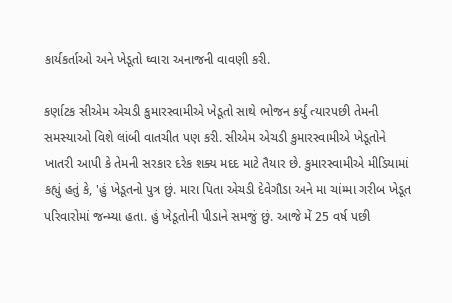કાર્યકર્તાઓ અને ખેડૂતો ઘ્વારા અનાજની વાવણી કરી.

કર્ણાટક સીએમ એચડી કુમારસ્વામીએ ખેડૂતો સાથે ભોજન કર્યું ત્યારપછી તેમની સમસ્યાઓ વિશે લાંબી વાતચીત પણ કરી. સીએમ એચડી કુમારસ્વામીએ ખેડૂતોને ખાતરી આપી કે તેમની સરકાર દરેક શક્ય મદદ માટે તૈયાર છે. કુમારસ્વામીએ મીડિયામાં કહ્યું હતું કે, 'હું ખેડૂતનો પુત્ર છું. મારા પિતા એચડી દેવેગૌડા અને મા ચાંમ્મા ગરીબ ખેડૂત પરિવારોમાં જન્મ્યા હતા. હું ખેડૂતોની પીડાને સમજું છું. આજે મેં 25 વર્ષ પછી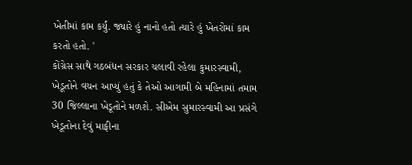ખેતીમાં કામ કર્યું. જ્યારે હું નાનો હતો ત્યારે હું ખેતરોમાં કામ કરતો હતો. '
કોંગ્રેસ સાથે ગઠબંધન સરકાર ચલાવી રહેલા કુમારસ્વામી, ખેડૂતોને વચન આપ્યું હતું કે તેઓ આગામી બે મહિનામાં તમામ 30 જિલ્લાના ખેડૂતોને મળશે. સીએમ સુમારસ્વામી આ પ્રસંગે ખેડૂતોના દેવું માફીના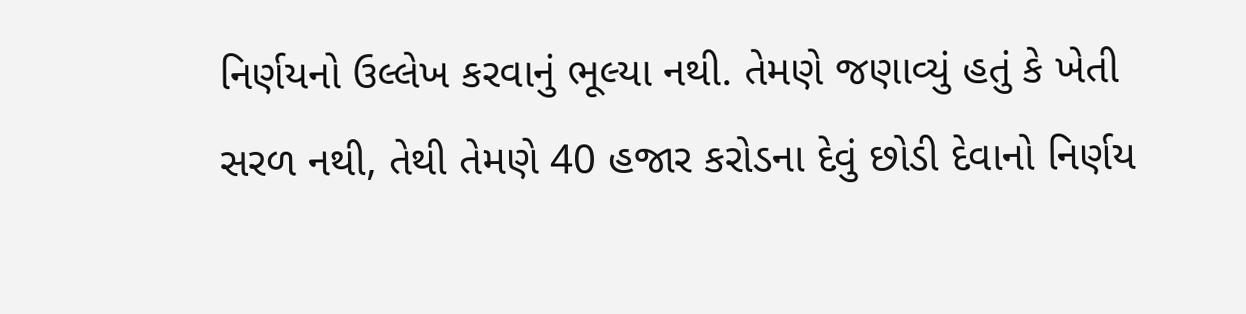નિર્ણયનો ઉલ્લેખ કરવાનું ભૂલ્યા નથી. તેમણે જણાવ્યું હતું કે ખેતી સરળ નથી, તેથી તેમણે 40 હજાર કરોડના દેવું છોડી દેવાનો નિર્ણય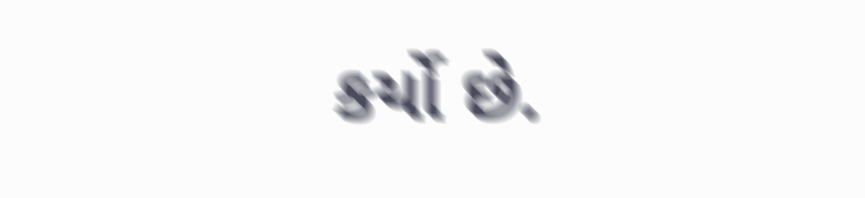કર્યો છે.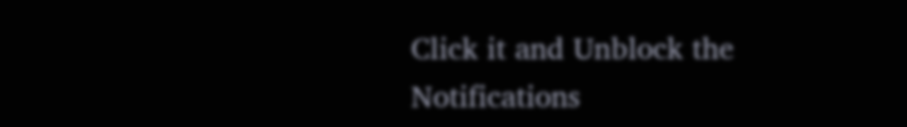Click it and Unblock the Notifications